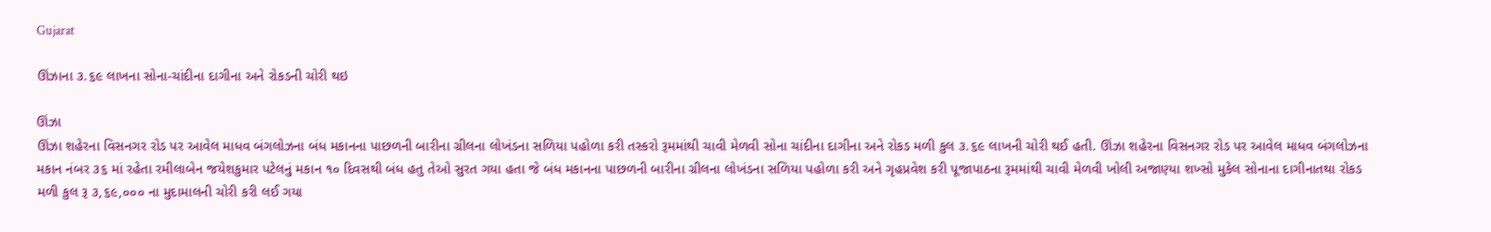Gujarat

ઊંઝાના ૩.૬૯ લાખના સોના-ચાંદીના દાગીના અને રોકડની ચોરી થઇ

ઊંઝા
ઊંઝા શહેરના વિસનગર રોડ પર આવેલ માધવ બંગલોઝના બંધ મકાનના પાછળની બારીના ગ્રીલના લોખંડના સળિયા પહોળા કરી તસ્કરો રૂમમાંથી ચાવી મેળવી સોના ચાંદીના દાગીના અને રોકડ મળી કુલ ૩.૬૯ લાખની ચોરી થઈ હતી. ઊંઝા શહેરના વિસનગર રોડ પર આવેલ માધવ બંગલોઝના મકાન નંબર ૩૬ માં રહેતા રમીલાબેન જયેશકુમાર પટેલનું મકાન ૧૦ દિવસથી બંધ હતુ તેઓ સુરત ગયા હતા જે બંધ મકાનના પાછળની બારીના ગ્રીલના લોખંડના સળિયા પહોળા કરી અને ગૃહપ્રવેશ કરી પૂજાપાઠના રૂમમાંથી ચાવી મેળવી ખોલી અજાણ્યા શખ્સો મુકેલ સોનાના દાગીનાતથા રોકડ મળી કુલ રૂ ૩,૬૯,૦૦૦ ના મુદામાલની ચોરી કરી લઈ ગયા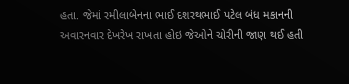હતા. જેમાં રમીલાબેનના ભાઈ દશરથભાઈ પટેલ બંધ મકાનની અવારનવાર દેખરેખ રાખતા હોઇ જેઓને ચોરીની જાણ થઈ હતી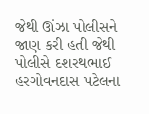જેથી ઊંઝા પોલીસને જાણ કરી હતી જેથી પોલીસે દશરથભાઈ હરગોવનદાસ પટેલના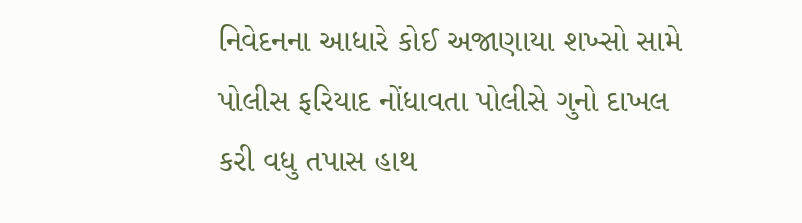નિવેદનના આધારે કોઈ અજાણાયા શખ્સો સામે પોલીસ ફરિયાદ નોંધાવતા પોલીસે ગુનો દાખલ કરી વધુ તપાસ હાથ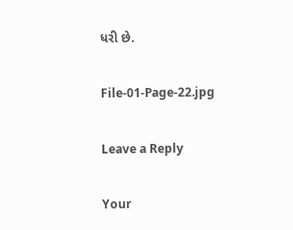ધરી છે.

File-01-Page-22.jpg

Leave a Reply

Your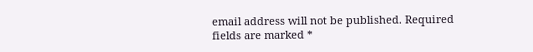email address will not be published. Required fields are marked *